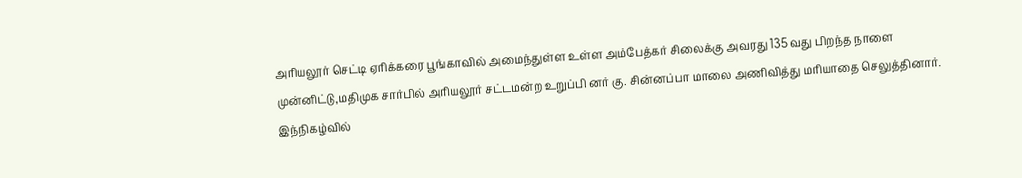அரியலூர் செட்டி ஏரிக்கரை பூங்காவில் அமைந்துள்ள உள்ள அம்பேத்கர் சிலைக்கு அவரது 135 வது பிறந்த நாளை முன்னிட்டு,மதிமுக சார்பில் அரியலூர் சட்டமன்ற உறுப்பி னர் கு. சின்னப்பா மாலை அணிவித்து மரியாதை செலுத்தினார். இந்நிகழ்வில்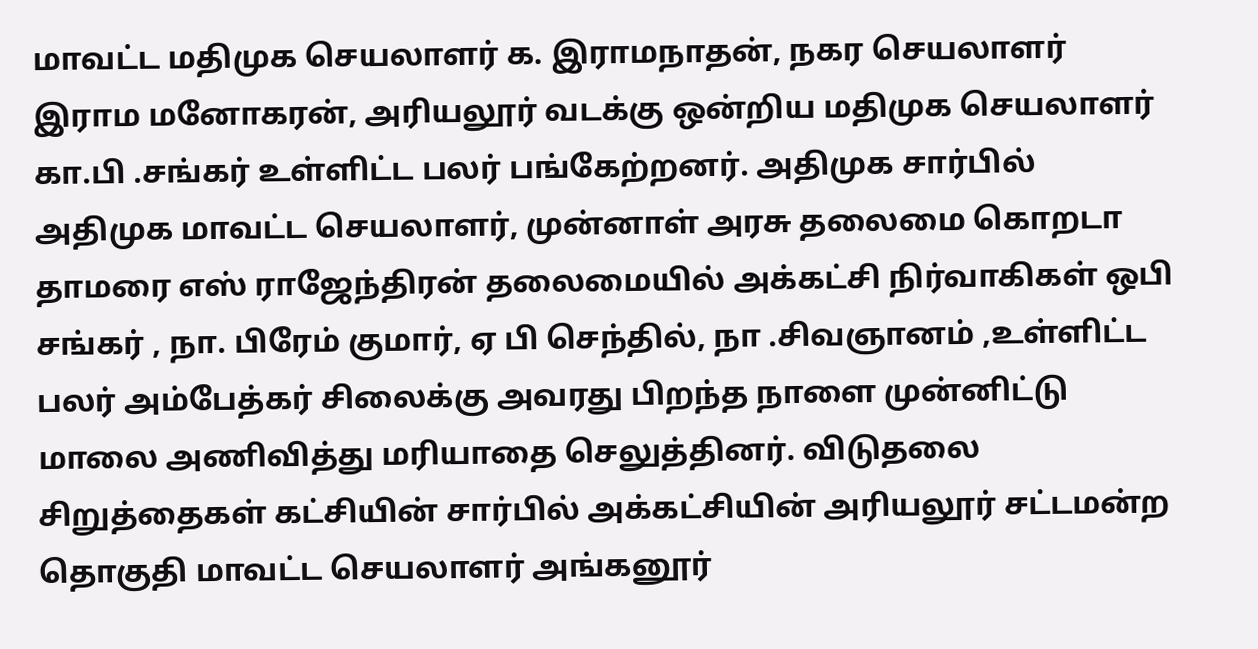மாவட்ட மதிமுக செயலாளர் க. இராமநாதன், நகர செயலாளர் இராம மனோகரன், அரியலூர் வடக்கு ஒன்றிய மதிமுக செயலாளர் கா.பி .சங்கர் உள்ளிட்ட பலர் பங்கேற்றனர். அதிமுக சார்பில் அதிமுக மாவட்ட செயலாளர், முன்னாள் அரசு தலைமை கொறடா தாமரை எஸ் ராஜேந்திரன் தலைமையில் அக்கட்சி நிர்வாகிகள் ஒபி சங்கர் , நா. பிரேம் குமார், ஏ பி செந்தில், நா .சிவஞானம் ,உள்ளிட்ட பலர் அம்பேத்கர் சிலைக்கு அவரது பிறந்த நாளை முன்னிட்டு மாலை அணிவித்து மரியாதை செலுத்தினர். விடுதலை சிறுத்தைகள் கட்சியின் சார்பில் அக்கட்சியின் அரியலூர் சட்டமன்ற தொகுதி மாவட்ட செயலாளர் அங்கனூர்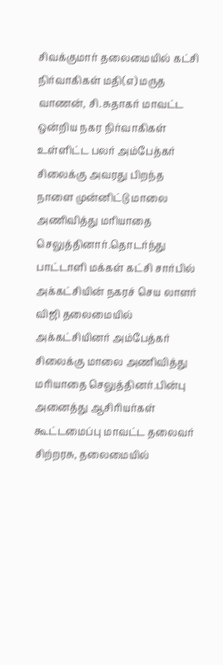சிவக்குமார் தலைமையில் கட்சி நிர்வாகிகள் மதி(எ) மருத வாணன், சி. சுதாகர் மாவட்ட ஒன்றிய நகர நிர்வாகிகள் உள்ளிட்ட பலர் அம்பேத்கர் சிலைக்கு அவரது பிறந்த நாளை முன்னிட்டு மாலை அணிவித்து மரியாதை செலுத்தினார்.தொடர்ந்து பாட்டாளி மக்கள் கட்சி சார்பில் அக்கட்சியின் நகரச் செய லாளர் விஜி தலைமையில் அக்கட்சியினர் அம்பேத்கர் சிலைக்கு மாலை அணிவித்து மரியாதை செலுத்தினர்.பின்பு
அனைத்து ஆசிரியர்கள் கூட்டமைப்பு மாவட்ட தலைவர் சிற்றரசு, தலைமையில்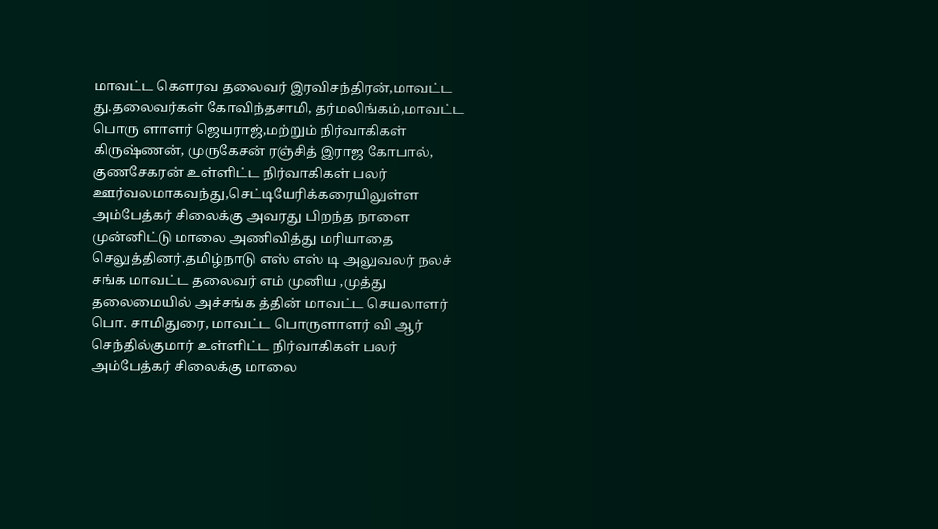மாவட்ட கெளரவ தலைவர் இரவிசந்திரன்,மாவட்ட து.தலைவர்கள் கோவிந்தசாமி, தர்மலிங்கம்,மாவட்ட பொரு ளாளர் ஜெயராஜ்,மற்றும் நிர்வாகிகள் கிருஷ்ணன், முருகேசன் ரஞ்சித் இராஜ கோபால், குணசேகரன் உள்ளிட்ட நிர்வாகிகள் பலர் ஊர்வலமாகவந்து,செட்டியேரிக்கரையிலுள்ள அம்பேத்கர் சிலைக்கு அவரது பிறந்த நாளை முன்னிட்டு மாலை அணிவித்து மரியாதை செலுத்தினர்.தமிழ்நாடு எஸ் எஸ் டி அலுவலர் நலச் சங்க மாவட்ட தலைவர் எம் முனிய ,முத்து தலைமையில் அச்சங்க த்தின் மாவட்ட செயலாளர் பொ. சாமிதுரை, மாவட்ட பொருளாளர் வி ஆர் செந்தில்குமார் உள்ளிட்ட நிர்வாகிகள் பலர் அம்பேத்கர் சிலைக்கு மாலை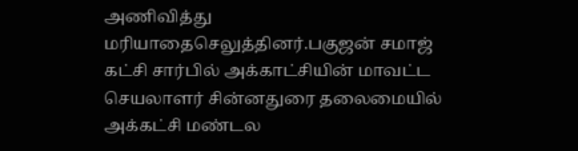அணிவித்து மரியாதைசெலுத்தினர்.பகுஜன் சமாஜ் கட்சி சார்பில் அக்காட்சியின் மாவட்ட செயலாளர் சின்னதுரை தலைமையில் அக்கட்சி மண்டல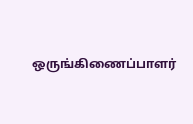ஒருங்கிணைப்பாளர்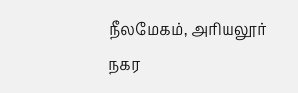நீலமேகம், அரியலூர் நகர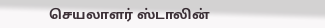செயலாளர் ஸ்டாலின்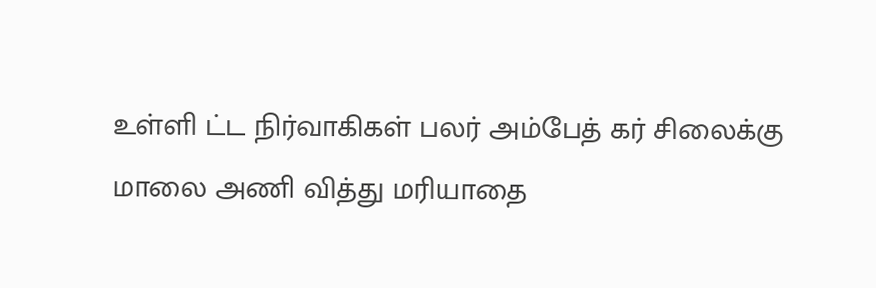உள்ளி ட்ட நிர்வாகிகள் பலர் அம்பேத் கர் சிலைக்கு மாலை அணி வித்து மரியாதை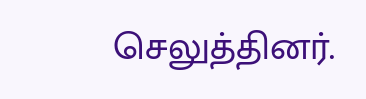செலுத்தினர்.